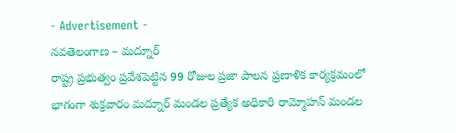- Advertisement -
నవతెలంగాణ – మద్నూర్
రాష్ట్ర ప్రభుత్వం ప్రవేశపెట్టిన 99 రోజుల ప్రజా పాలన ప్రణాళిక కార్యక్రమంలో భాగంగా శుక్రవారం మద్నూర్ మండల ప్రత్యేక అధికారి రామ్మోహన్ మండల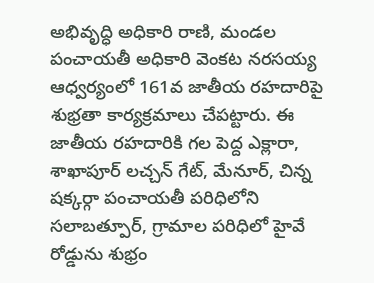అభివృద్ధి అధికారి రాణి, మండల పంచాయతీ అధికారి వెంకట నరసయ్య ఆధ్వర్యంలో 161వ జాతీయ రహదారిపై శుభ్రతా కార్యక్రమాలు చేపట్టారు. ఈ జాతీయ రహదారికి గల పెద్ద ఎక్లారా, శాఖాపూర్ లచ్చన్ గేట్, మేనూర్, చిన్న షక్కర్గా పంచాయతీ పరిధిలోని సలాబత్పూర్, గ్రామాల పరిధిలో హైవే రోడ్డును శుభ్రం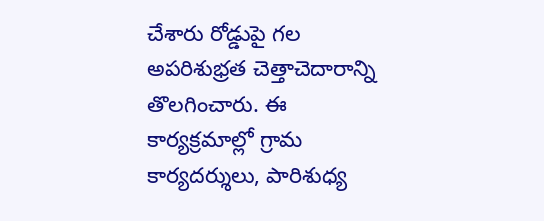చేశారు రోడ్డుపై గల అపరిశుభ్రత చెత్తాచెదారాన్ని తొలగించారు. ఈ కార్యక్రమాల్లో గ్రామ కార్యదర్శులు, పారిశుధ్య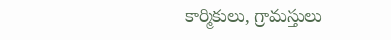కార్మికులు, గ్రామస్తులు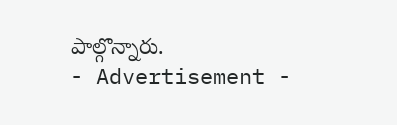పాల్గొన్నారు.
- Advertisement -